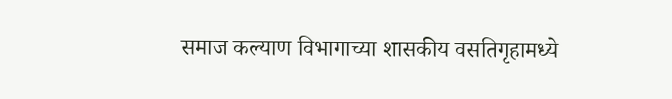समाज कल्याण विभागाच्या शासकीय वसतिगृहामध्ये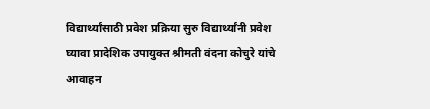विद्यार्थ्यांसाठी प्रवेश प्रक्रिया सुरु विद्यार्थ्यांनी प्रवेश घ्यावा प्रादेशिक उपायुक्त श्रीमती वंदना कोचुरे यांचे आवाहन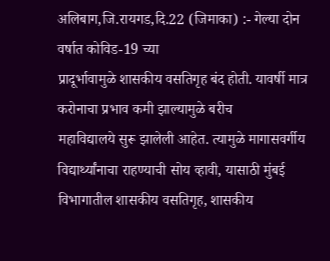अलिबाग,जि.रायगड,दि.22 (जिमाका) :- गेल्या दोन वर्षात कोविड-19 च्या
प्रादूर्भावामुळे शासकीय वसतिगृह बंद होती. यावर्षी मात्र करोनाचा प्रभाव कमी झाल्यामुळे बरीच
महाविद्यालये सुरू झालेली आहेत. त्यामुळे मागासवर्गीय
विद्यार्थ्यांनाचा राहण्याची सोय व्हावी, यासाठी मुंबई विभागातील शासकीय वसतिगृह, शासकीय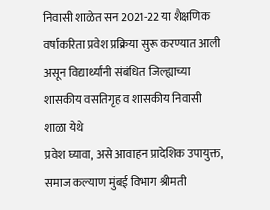निवासी शाळेत सन 2021-22 या शैक्षणिक वर्षाकरिता प्रवेश प्रक्रिया सुरू करण्यात आली
असून विद्यार्थ्यांनी संबंधित जिल्ह्याच्या शासकीय वसतिगृह व शासकीय निवासी शाळा येथे
प्रवेश घ्यावा, असे आवाहन प्रादेशिक उपायुक्त, समाज कल्याण मुंबई विभाग श्रीमती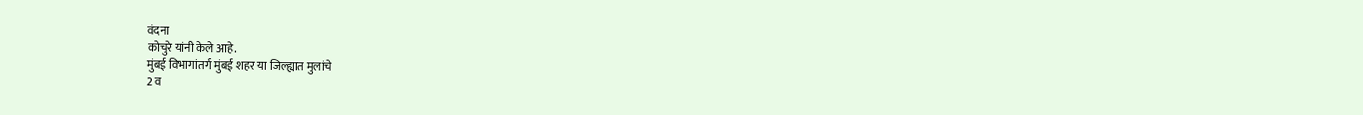वंदना
कोचुरे यांनी केले आहे.
मुंबई विभागांतर्ग मुंबई शहर या जिल्ह्यात मुलांचे
2 व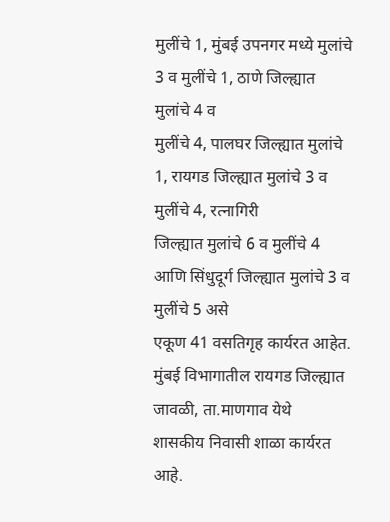मुलींचे 1, मुंबई उपनगर मध्ये मुलांचे
3 व मुलींचे 1, ठाणे जिल्ह्यात मुलांचे 4 व
मुलींचे 4, पालघर जिल्ह्यात मुलांचे 1, रायगड जिल्ह्यात मुलांचे 3 व मुलींचे 4, रत्नागिरी
जिल्ह्यात मुलांचे 6 व मुलींचे 4 आणि सिंधुदूर्ग जिल्ह्यात मुलांचे 3 व मुलींचे 5 असे
एकूण 41 वसतिगृह कार्यरत आहेत. मुंबई विभागातील रायगड जिल्ह्यात जावळी, ता.माणगाव येथे
शासकीय निवासी शाळा कार्यरत आहे.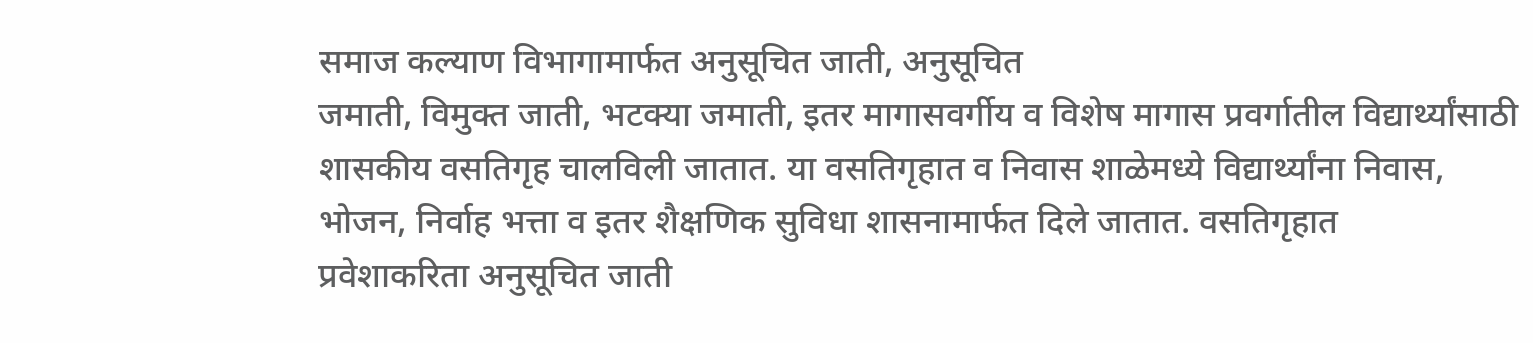समाज कल्याण विभागामार्फत अनुसूचित जाती, अनुसूचित
जमाती, विमुक्त जाती, भटक्या जमाती, इतर मागासवर्गीय व विशेष मागास प्रवर्गातील विद्यार्थ्यांसाठी
शासकीय वसतिगृह चालविली जातात. या वसतिगृहात व निवास शाळेमध्ये विद्यार्थ्यांना निवास,
भोजन, निर्वाह भत्ता व इतर शैक्षणिक सुविधा शासनामार्फत दिले जातात. वसतिगृहात
प्रवेशाकरिता अनुसूचित जाती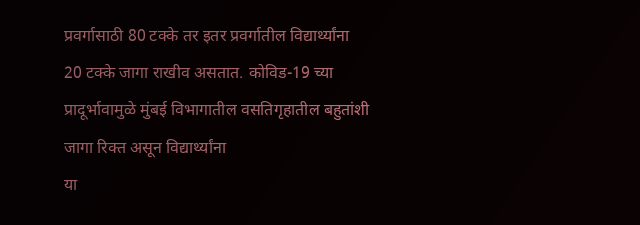प्रवर्गासाठी 80 टक्के तर इतर प्रवर्गातील विद्यार्थ्यांना
20 टक्के जागा राखीव असतात. कोविड-19 च्या
प्रादूर्भावामुळे मुंबई विभागातील वसतिगृहातील बहुतांशी जागा रिक्त असून विद्यार्थ्यांना
या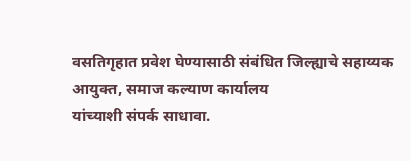वसतिगृहात प्रवेश घेण्यासाठी संबंधित जिल्ह्याचे सहाय्यक आयुक्त, समाज कल्याण कार्यालय
यांच्याशी संपर्क साधावा.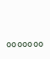०००००००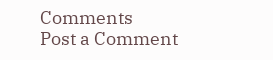Comments
Post a Comment